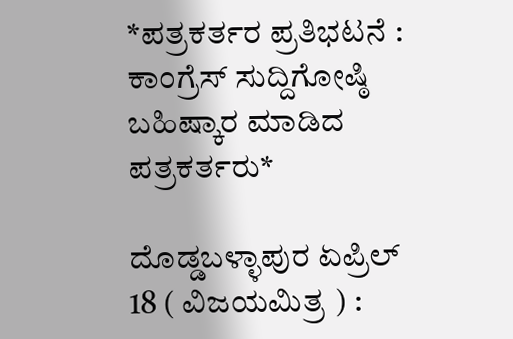*ಪತ್ರಕರ್ತರ ಪ್ರತಿಭಟನೆ : ಕಾಂಗ್ರೆಸ್ ಸುದ್ದಿಗೋಷ್ಠಿ ಬಹಿಷ್ಕಾರ ಮಾಡಿದ ಪತ್ರಕರ್ತರು*

ದೊಡ್ಡಬಳ್ಳಾಪುರ ಏಪ್ರಿಲ್ 18 ( ವಿಜಯಮಿತ್ರ ) :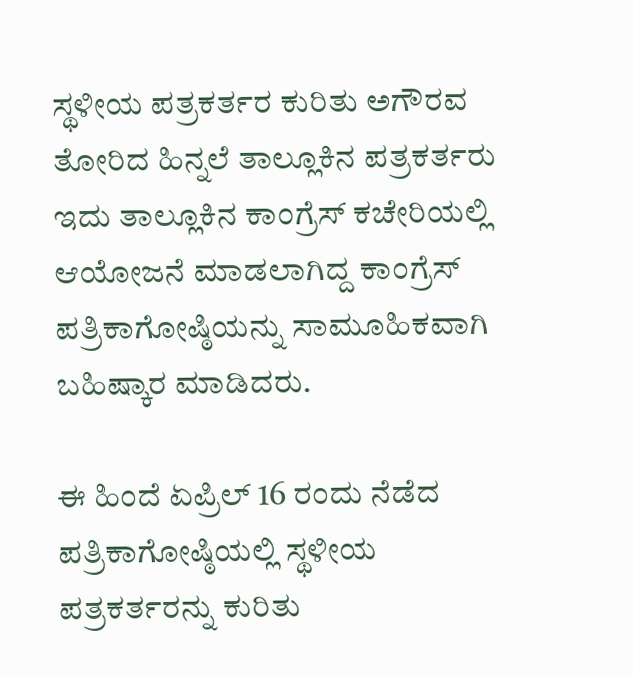ಸ್ಥಳೀಯ ಪತ್ರಕರ್ತರ ಕುರಿತು ಅಗೌರವ ತೋರಿದ ಹಿನ್ನಲೆ ತಾಲ್ಲೂಕಿನ ಪತ್ರಕರ್ತರು ಇದು ತಾಲ್ಲೂಕಿನ ಕಾಂಗ್ರೆಸ್ ಕಚೇರಿಯಲ್ಲಿ ಆಯೋಜನೆ ಮಾಡಲಾಗಿದ್ದ ಕಾಂಗ್ರೆಸ್ ಪತ್ರಿಕಾಗೋಷ್ಠಿಯನ್ನು ಸಾಮೂಹಿಕವಾಗಿ ಬಹಿಷ್ಕಾರ ಮಾಡಿದರು.

ಈ ಹಿಂದೆ ಏಪ್ರಿಲ್ 16 ರಂದು ನೆಡೆದ ಪತ್ರಿಕಾಗೋಷ್ಠಿಯಲ್ಲಿ ಸ್ಥಳೀಯ ಪತ್ರಕರ್ತರನ್ನು ಕುರಿತು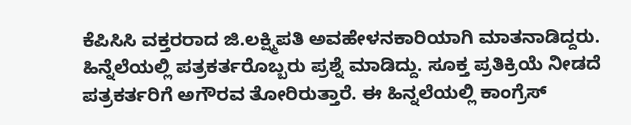ಕೆಪಿಸಿಸಿ ವಕ್ತರರಾದ ಜಿ.ಲಕ್ಷ್ಮಿಪತಿ ಅವಹೇಳನಕಾರಿಯಾಗಿ ಮಾತನಾಡಿದ್ದರು. ಹಿನ್ನೆಲೆಯಲ್ಲಿ ಪತ್ರಕರ್ತರೊಬ್ಬರು ಪ್ರಶ್ನೆ ಮಾಡಿದ್ದು. ಸೂಕ್ತ ಪ್ರತಿಕ್ರಿಯೆ ನೀಡದೆ ಪತ್ರಕರ್ತರಿಗೆ ಅಗೌರವ ತೋರಿರುತ್ತಾರೆ. ಈ ಹಿನ್ನಲೆಯಲ್ಲಿ ಕಾಂಗ್ರೆಸ್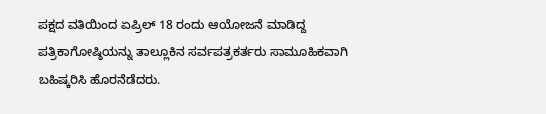ಪಕ್ಷದ ವತಿಯಿಂದ ಏಪ್ರಿಲ್ 18 ರಂದು ಆಯೋಜನೆ ಮಾಡಿದ್ದ ಪತ್ರಿಕಾಗೋಷ್ಠಿಯನ್ನು ತಾಲ್ಲೂಕಿನ ಸರ್ವಪತ್ರಕರ್ತರು ಸಾಮೂಹಿಕವಾಗಿ ಬಹಿಷ್ಕರಿಸಿ ಹೊರನೆಡೆದರು.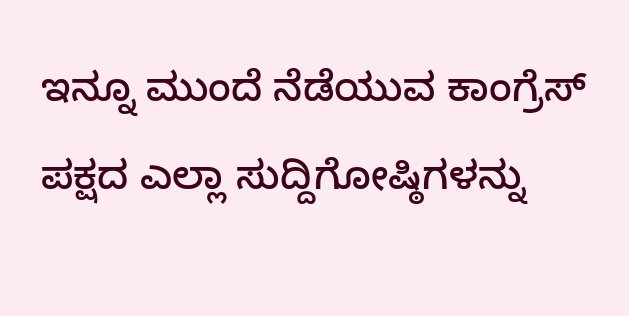ಇನ್ನೂ ಮುಂದೆ ನೆಡೆಯುವ ಕಾಂಗ್ರೆಸ್ ಪಕ್ಷದ ಎಲ್ಲಾ ಸುದ್ದಿಗೋಷ್ಠಿಗಳನ್ನು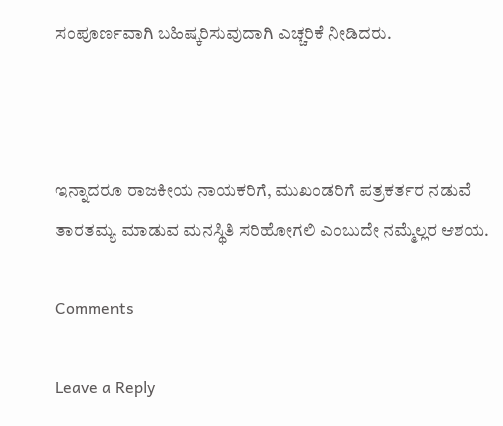ಸಂಪೂರ್ಣವಾಗಿ ಬಹಿಷ್ಕರಿಸುವುದಾಗಿ ಎಚ್ಚರಿಕೆ ನೀಡಿದರು.



ಇನ್ನಾದರೂ ರಾಜಕೀಯ ನಾಯಕರಿಗೆ, ಮುಖಂಡರಿಗೆ ಪತ್ರಕರ್ತರ ನಡುವೆ ತಾರತಮ್ಯ ಮಾಡುವ ಮನಸ್ಥಿತಿ ಸರಿಹೋಗಲಿ ಎಂಬುದೇ ನಮ್ಮೆಲ್ಲರ ಆಶಯ.

Comments

Leave a Reply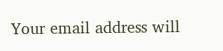Your email address will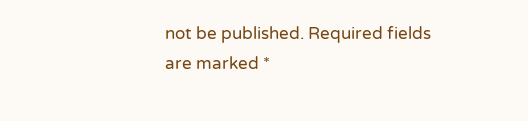not be published. Required fields are marked *